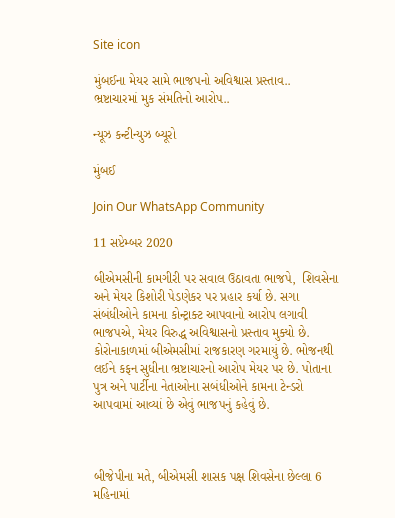Site icon

મુંબઈના મેયર સામે ભાજપનો અવિશ્વાસ પ્રસ્તાવ.. ભ્રષ્ટાચારમાં મુક સંમતિનો આરોપ..

ન્યૂઝ કન્ટીન્યુઝ બ્યૂરો

મુંબઈ

Join Our WhatsApp Community

11 સપ્ટેમ્બર 2020

બીએમસીની કામગીરી પર સવાલ ઉઠાવતા ભાજપે,  શિવસેના અને મેયર કિશોરી પેડણેકર પર પ્રહાર કર્યા છે. સગા સંબંધીઓને કામના કોન્ટ્રાક્ટ આપવાનો આરોપ લગાવી ભાજપએ, મેયર વિરુદ્ધ અવિશ્વાસનો પ્રસ્તાવ મુક્યો છે. કોરોનાકાળમાં બીએમસીમાં રાજકારણ ગરમાયું છે. ભોજનથી લઈને કફન સુધીના ભ્રષ્ટાચારનો આરોપ મેયર પર છે. પોતાના પુત્ર અને પાર્ટીના નેતાઓના સબંધીઓને કામના ટેન્ડરો આપવામાં આવ્યાં છે એવું ભાજપનું કહેવું છે.



બીજેપીના મતે, બીએમસી શાસક પક્ષ શિવસેના છેલ્લા 6 મહિનામાં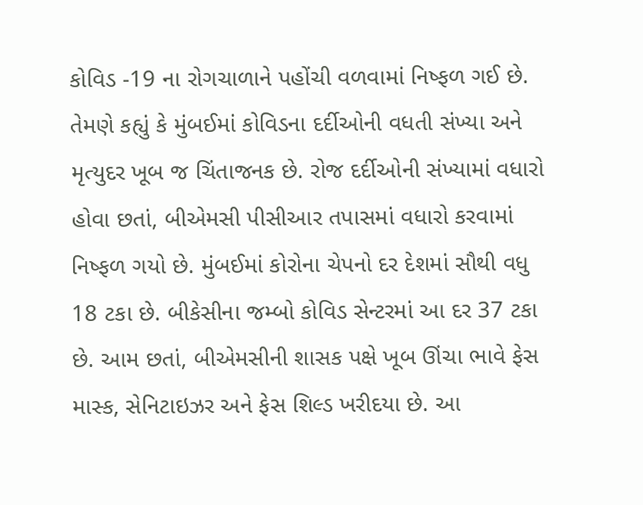કોવિડ -19 ના રોગચાળાને પહોંચી વળવામાં નિષ્ફળ ગઈ છે. તેમણે કહ્યું કે મુંબઈમાં કોવિડના દર્દીઓની વધતી સંખ્યા અને મૃત્યુદર ખૂબ જ ચિંતાજનક છે. રોજ દર્દીઓની સંખ્યામાં વધારો હોવા છતાં, બીએમસી પીસીઆર તપાસમાં વધારો કરવામાં નિષ્ફળ ગયો છે. મુંબઈમાં કોરોના ચેપનો દર દેશમાં સૌથી વધુ 18 ટકા છે. બીકેસીના જમ્બો કોવિડ સેન્ટરમાં આ દર 37 ટકા છે. આમ છતાં, બીએમસીની શાસક પક્ષે ખૂબ ઊંચા ભાવે ફેસ માસ્ક, સેનિટાઇઝર અને ફેસ શિલ્ડ ખરીદયા છે. આ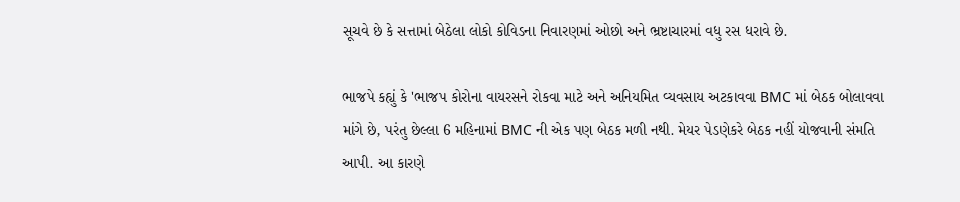સૂચવે છે કે સત્તામાં બેઠેલા લોકો કોવિડના નિવારણમાં ઓછો અને ભ્રષ્ટાચારમાં વધુ રસ ધરાવે છે.

ભાજપે કહ્યું કે 'ભાજપ કોરોના વાયરસને રોકવા માટે અને અનિયમિત વ્યવસાય અટકાવવા BMC માં બેઠક બોલાવવા માંગે છે, પરંતુ છેલ્લા 6 મહિનામાં BMC ની એક પણ બેઠક મળી નથી. મેયર પેડણેકરે બેઠક નહીં યોજવાની સંમતિ આપી. આ કારણે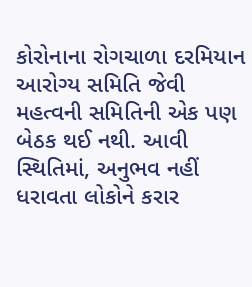કોરોનાના રોગચાળા દરમિયાન આરોગ્ય સમિતિ જેવી મહત્વની સમિતિની એક પણ બેઠક થઈ નથી. આવી સ્થિતિમાં, અનુભવ નહીં ધરાવતા લોકોને કરાર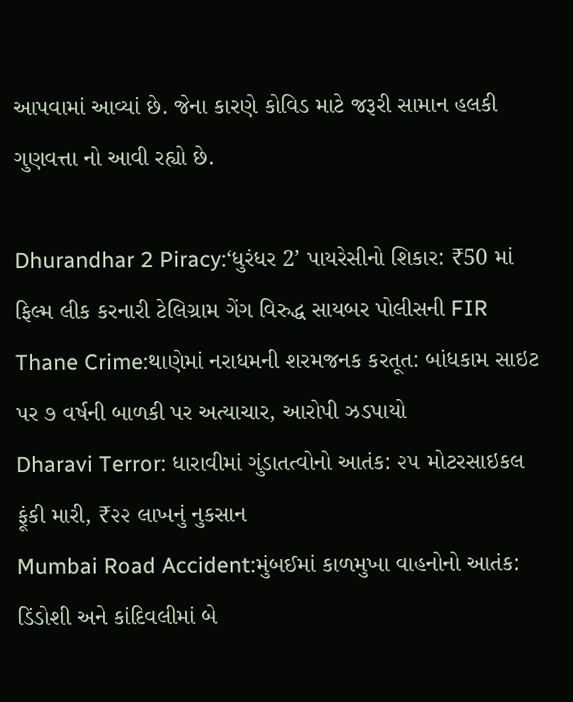આપવામાં આવ્યાં છે. જેના કારણે કોવિડ માટે જરૂરી સામાન હલકી ગુણવત્તા નો આવી રહ્યો છે.

Dhurandhar 2 Piracy:‘ધુરંધર 2’ પાયરેસીનો શિકાર: ₹50 માં ફિલ્મ લીક કરનારી ટેલિગ્રામ ગેંગ વિરુદ્ધ સાયબર પોલીસની FIR
Thane Crime:થાણેમાં નરાધમની શરમજનક કરતૂત: બાંધકામ સાઇટ પર ૭ વર્ષની બાળકી પર અત્યાચાર, આરોપી ઝડપાયો
Dharavi Terror: ધારાવીમાં ગુંડાતત્વોનો આતંક: ૨૫ મોટરસાઇકલ ફૂંકી મારી, ₹૨૨ લાખનું નુકસાન
Mumbai Road Accident:મુંબઈમાં કાળમુખા વાહનોનો આતંક: ડિંડોશી અને કાંદિવલીમાં બે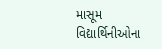માસૂમ વિદ્યાર્થિનીઓના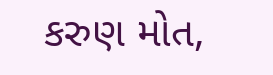કરુણ મોત,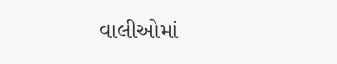વાલીઓમાં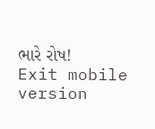ભારે રોષ!
Exit mobile version